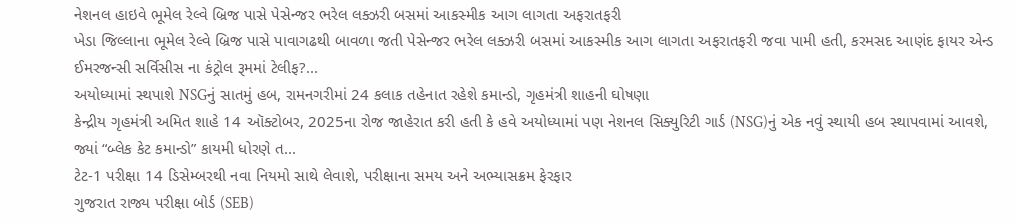નેશનલ હાઇવે ભૂમેલ રેલ્વે બ્રિજ પાસે પેસેન્જર ભરેલ લક્ઝરી બસમાં આકસ્મીક આગ લાગતા અફરાતફરી
ખેડા જિલ્લાના ભૂમેલ રેલ્વે બ્રિજ પાસે પાવાગઢથી બાવળા જતી પેસેન્જર ભરેલ લક્ઝરી બસમાં આકસ્મીક આગ લાગતા અફરાતફરી જવા પામી હતી, કરમસદ આણંદ ફાયર એન્ડ ઈમરજન્સી સર્વિસીસ ના કંટ્રોલ રૂમમાં ટેલીફ?...
અયોધ્યામાં સ્થપાશે NSGનું સાતમું હબ, રામનગરીમાં 24 કલાક તહેનાત રહેશે કમાન્ડો, ગૃહમંત્રી શાહની ઘોષણા
કેન્દ્રીય ગૃહમંત્રી અમિત શાહે 14 ઑક્ટોબર, 2025ના રોજ જાહેરાત કરી હતી કે હવે અયોધ્યામાં પણ નેશનલ સિક્યુરિટી ગાર્ડ (NSG)નું એક નવું સ્થાયી હબ સ્થાપવામાં આવશે, જ્યાં “બ્લેક કેટ કમાન્ડો” કાયમી ધોરણે ત...
ટેટ-1 પરીક્ષા 14 ડિસેમ્બરથી નવા નિયમો સાથે લેવાશે, પરીક્ષાના સમય અને અભ્યાસક્રમ ફેરફાર
ગુજરાત રાજ્ય પરીક્ષા બોર્ડ (SEB)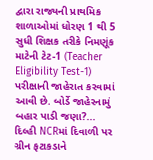દ્વારા રાજ્યની પ્રાથમિક શાળાઓમાં ધોરણ 1 થી 5 સુધી શિક્ષક તરીકે નિમણૂંક માટેની ટેટ-1 (Teacher Eligibility Test-1) પરીક્ષાની જાહેરાત કરવામાં આવી છે. બોર્ડે જાહેરનામું બહાર પાડી જણા?...
દિલ્હી NCRમાં દિવાળી પર ગ્રીન ફટાકડાને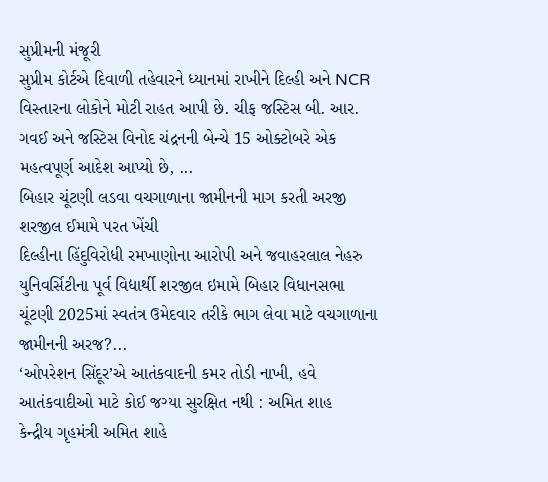સુપ્રીમની મંજૂરી
સુપ્રીમ કોર્ટએ દિવાળી તહેવારને ધ્યાનમાં રાખીને દિલ્હી અને NCR વિસ્તારના લોકોને મોટી રાહત આપી છે. ચીફ જસ્ટિસ બી. આર. ગવઈ અને જસ્ટિસ વિનોદ ચંદ્રનની બેન્ચે 15 ઓક્ટોબરે એક મહત્વપૂર્ણ આદેશ આપ્યો છે, ...
બિહાર ચૂંટણી લડવા વચગાળાના જામીનની માગ કરતી અરજી શરજીલ ઈમામે પરત ખેંચી
દિલ્હીના હિંદુવિરોધી રમખાણોના આરોપી અને જવાહરલાલ નેહરુ યુનિવર્સિટીના પૂર્વ વિદ્યાર્થી શરજીલ ઇમામે બિહાર વિધાનસભા ચૂંટણી 2025માં સ્વતંત્ર ઉમેદવાર તરીકે ભાગ લેવા માટે વચગાળાના જામીનની અરજ?...
‘ઓપરેશન સિંદૂર’એ આતંકવાદની કમર તોડી નાખી, હવે આતંકવાદીઓ માટે કોઈ જગ્યા સુરક્ષિત નથી : અમિત શાહ
કેન્દ્રીય ગૃહમંત્રી અમિત શાહે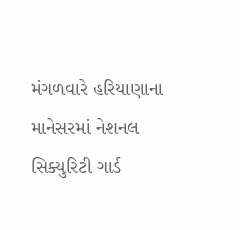મંગળવારે હરિયાણાના માનેસરમાં નેશનલ સિક્યુરિટી ગાર્ડ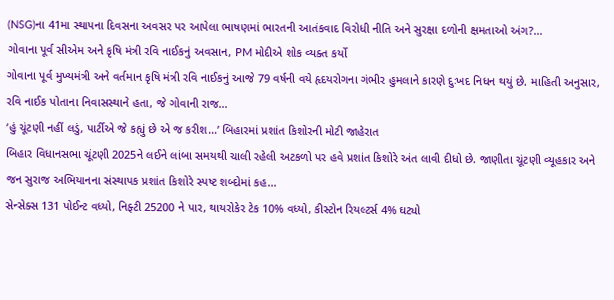(NSG)ના 41મા સ્થાપના દિવસના અવસર પર આપેલા ભાષણમાં ભારતની આતંકવાદ વિરોધી નીતિ અને સુરક્ષા દળોની ક્ષમતાઓ અંગ?...
ગોવાના પૂર્વ સીએમ અને કૃષિ મંત્રી રવિ નાઈકનું અવસાન, PM મોદીએ શોક વ્યક્ત કર્યો
ગોવાના પૂર્વ મુખ્યમંત્રી અને વર્તમાન કૃષિ મંત્રી રવિ નાઈકનું આજે 79 વર્ષની વયે હૃદયરોગના ગંભીર હુમલાને કારણે દુઃખદ નિધન થયું છે. માહિતી અનુસાર, રવિ નાઈક પોતાના નિવાસસ્થાને હતા, જે ગોવાની રાજ...
‘હું ચૂંટણી નહીં લડું, પાર્ટીએ જે કહ્યું છે એ જ કરીશ…’ બિહારમાં પ્રશાંત કિશોરની મોટી જાહેરાત
બિહાર વિધાનસભા ચૂંટણી 2025ને લઈને લાંબા સમયથી ચાલી રહેલી અટકળો પર હવે પ્રશાંત કિશોરે અંત લાવી દીધો છે. જાણીતા ચૂંટણી વ્યૂહકાર અને જન સુરાજ અભિયાનના સંસ્થાપક પ્રશાંત કિશોરે સ્પષ્ટ શબ્દોમાં કહ...
સેન્સેક્સ 131 પોઈન્ટ વધ્યો, નિફ્ટી 25200 ને પાર, થાયરોકેર ટેક 10% વધ્યો, કીસ્ટોન રિયલ્ટર્સ 4% ઘટ્યો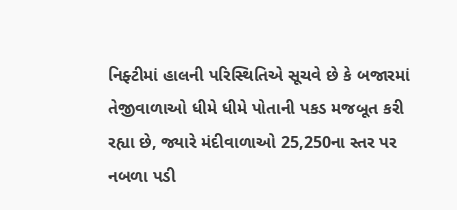નિફ્ટીમાં હાલની પરિસ્થિતિએ સૂચવે છે કે બજારમાં તેજીવાળાઓ ધીમે ધીમે પોતાની પકડ મજબૂત કરી રહ્યા છે, જ્યારે મંદીવાળાઓ 25,250ના સ્તર પર નબળા પડી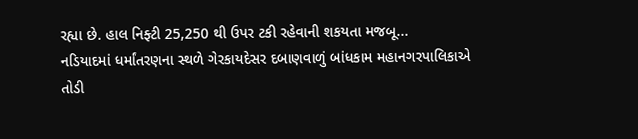રહ્યા છે. હાલ નિફ્ટી 25,250 થી ઉપર ટકી રહેવાની શકયતા મજબૂ...
નડિયાદમાં ધર્માંતરણના સ્થળે ગેરકાયદેસર દબાણવાળું બાંધકામ મહાનગરપાલિકાએ તોડી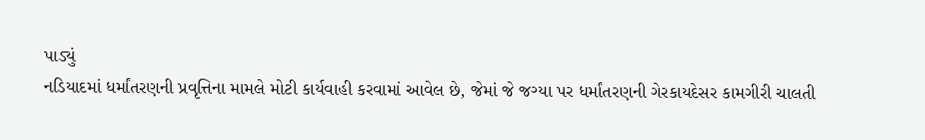પાડ્યું
નડિયાદમાં ધર્માંતરણની પ્રવૃત્તિના મામલે મોટી કાર્યવાહી કરવામાં આવેલ છે, જેમાં જે જગ્યા પર ધર્માંતરણની ગેરકાયદેસર કામગીરી ચાલતી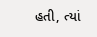હતી, ત્યાં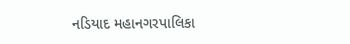નડિયાદ મહાનગરપાલિકા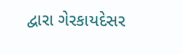દ્વારા ગેરકાયદેસર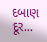દબાણ દૂર...